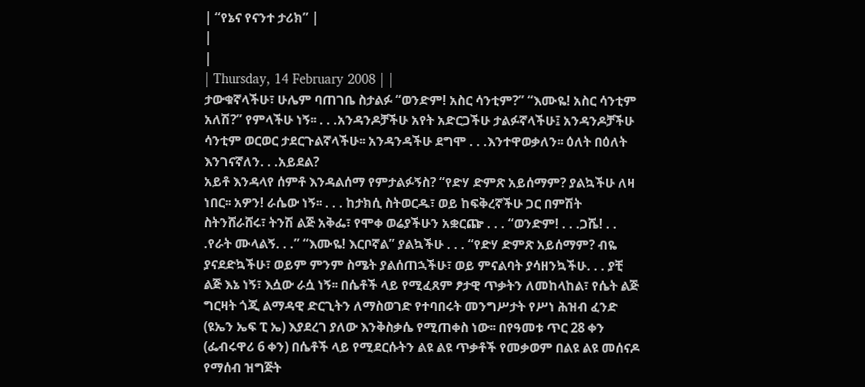| “የኔና የናንተ ታሪክ” |
|
|
| Thursday, 14 February 2008 | |
ታውቁኛላችሁ፣ ሁሌም ባጠገቤ ስታልፉ “ወንድም! አስር ሳንቲም?” “እሙዬ! አስር ሳንቲም አለሽ?” የምላችሁ ነኝ፡፡ . . .አንዳንዶቻችሁ አየት አድርጋችሁ ታልፉኛላችሁ፤ አንዳንዶቻችሁ ሳንቲም ወርወር ታደርጉልኛላችሁ፡፡ አንዳንዳችሁ ደግሞ . . .እንተዋወቃለን፡፡ ዕለት በዕለት እንገናኛለን. . .አይደል?
አይቶ እንዳላየ ሰምቶ እንዳልሰማ የምታልፉኝስ? “የድሃ ድምጽ አይሰማም? ያልኳችሁ ለዛ ነበር፡፡ አዎን! ራሴው ነኝ፡፡ . . . ከታክሲ ስትወርዱ፣ ወይ ከፍቅረኛችሁ ጋር በምሽት ስትንሸራሸሩ፣ ትንሽ ልጅ አቅፌ፣ የሞቀ ወሬያችሁን አቋርጬ . . . “ወንድም! . . .ጋሼ! . . .የራት ሙላልኝ. . .” “እሙዬ! እርቦኛል” ያልኳችሁ . . . “የድሃ ድምጽ አይሰማም? ብዬ ያናደድኳችሁ፣ ወይም ምንም ስሜት ያልሰጠኋችሁ፣ ወይ ምናልባት ያሳዘንኳችሁ. . . ያቺ ልጅ እኔ ነኝ፣ እሷው ራሷ ነኝ፡፡ በሴቶች ላይ የሚፈጸም ፆታዊ ጥቃትን ለመከላከል፣ የሴት ልጅ ግርዛት ጎጂ ልማዳዊ ድርጊትን ለማስወገድ የተባበሩት መንግሥታት የሥነ ሕዝብ ፈንድ (ዩኤን ኤፍ ፒ ኤ) እያደረገ ያለው እንቅስቃሴ የሚጠቀስ ነው፡፡ በየዓመቱ ጥር 28 ቀን (ፌብሩዋሪ 6 ቀን) በሴቶች ላይ የሚደርሱትን ልዩ ልዩ ጥቃቶች የመቃወም በልዩ ልዩ መሰናዶ የማሰብ ዝግጅት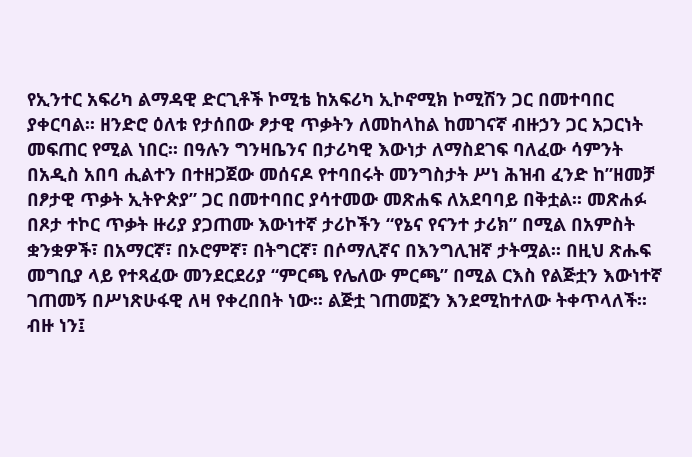የኢንተር አፍሪካ ልማዳዊ ድርጊቶች ኮሚቴ ከአፍሪካ ኢኮኖሚክ ኮሚሽን ጋር በመተባበር ያቀርባል፡፡ ዘንድሮ ዕለቱ የታሰበው ፆታዊ ጥቃትን ለመከላከል ከመገናኛ ብዙኃን ጋር አጋርነት መፍጠር የሚል ነበር፡፡ በዓሉን ግንዛቤንና በታሪካዊ እውነታ ለማስደገፍ ባለፈው ሳምንት በአዲስ አበባ ሒልተን በተዘጋጀው መሰናዶ የተባበሩት መንግስታት ሥነ ሕዝብ ፈንድ ከ”ዘመቻ በፆታዊ ጥቃት ኢትዮጵያ” ጋር በመተባበር ያሳተመው መጽሐፍ ለአደባባይ በቅቷል፡፡ መጽሐፉ በጾታ ተኮር ጥቃት ዙሪያ ያጋጠሙ እውነተኛ ታሪኮችን “የኔና የናንተ ታሪክ” በሚል በአምስት ቋንቋዎች፣ በአማርኛ፣ በኦሮምኛ፣ በትግርኛ፣ በሶማሊኛና በእንግሊዝኛ ታትሟል፡፡ በዚህ ጽሑፍ መግቢያ ላይ የተጻፈው መንደርደሪያ “ምርጫ የሌለው ምርጫ” በሚል ርእስ የልጅቷን እውነተኛ ገጠመኝ በሥነጽሁፋዊ ለዛ የቀረበበት ነው፡፡ ልጅቷ ገጠመኟን እንደሚከተለው ትቀጥላለች፡፡ ብዙ ነን፤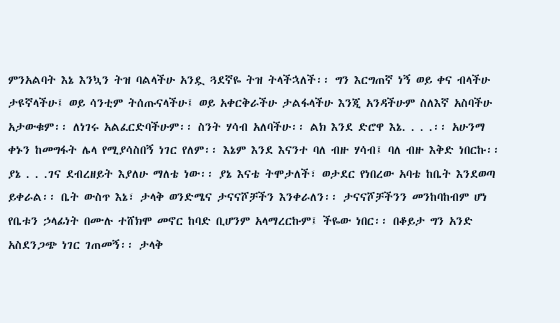ምንአልባት እኔ እንኳን ትዝ ባልላችሁ አንዷ ጓደኛዬ ትዝ ትላችኋለች፡፡ ግን እርግጠኛ ነኝ ወይ ቀና ብላችሁ ታዩኛላችሁ፤ ወይ ሳንቲም ትሰጡናላችሁ፤ ወይ አቀርቅራችሁ ታልፋላችሁ እንጂ አንዳችሁም ስለእኛ አስባችሁ አታውቁም፡፡ ለነገሩ አልፈርድባችሁም፡፡ ስንት ሃሳብ አለባችሁ፡፡ ልክ እንደ ድሮዋ እኔ. . . .፡፡ አሁንማ ቀኑን ከመግፋት ሌላ የሚያሳስበኝ ነገር የለም፡፡ እኔም እንደ እናንተ ባለ ብዙ ሃሳብ፤ ባለ ብዙ እቅድ ነበርኩ፡፡ ያኔ . . .ገና ደብረዘይት እያለሁ ማለቴ ነው፡፡ ያኔ እናቴ ትሞታለች፣ ወታደር የነበረው አባቴ ከቤት እንደወጣ ይቀራል፡፡ ቤት ውስጥ እኔ፣ ታላቅ ወንድሜና ታናናሾቻችን እንቀራለን፡፡ ታናናሾቻችንን መንከባከብም ሆነ የቤቱን ኃላፊነት በሙሉ ተሸክሞ መኖር ከባድ ቢሆንም አላማረርኩም፤ ችዬው ነበር፡፡ በቆይታ ግን አንድ አስደንጋጭ ነገር ገጠመኝ፡፡ ታላቅ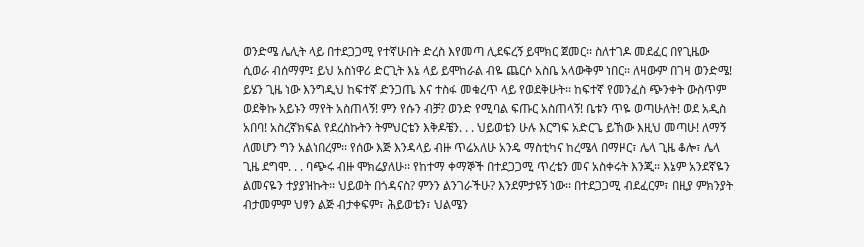ወንድሜ ሌሊት ላይ በተደጋጋሚ የተኛሁበት ድረስ እየመጣ ሊደፍረኝ ይሞክር ጀመር፡፡ ስለተገዶ መደፈር በየጊዜው ሲወራ ብሰማም፤ ይህ አስነዋሪ ድርጊት እኔ ላይ ይሞከራል ብዬ ጨርሶ አስቤ አላውቅም ነበር፡፡ ለዛውም በገዛ ወንድሜ! ይሄን ጊዜ ነው እንግዲህ ከፍተኛ ድንጋጤ እና ተስፋ መቁረጥ ላይ የወደቅሁት፡፡ ከፍተኛ የመንፈስ ጭንቀት ውስጥም ወደቅኩ አይኑን ማየት አስጠላኝ! ምን የሱን ብቻ? ወንድ የሚባል ፍጡር አስጠላኝ! ቤቱን ጥዬ ወጣሁለት! ወደ አዲስ አበባ! አስረኛክፍል የደረስኩትን ትምህርቴን እቅዶቼን. . . ህይወቴን ሁሉ እርግፍ አድርጌ ይኸው እዚህ መጣሁ! ለማኝ ለመሆን ግን አልነበረም፡፡ የሰው እጅ እንዳላይ ብዙ ጥሬአለሁ አንዴ ማስቲካና ከረሜላ በማዞር፣ ሌላ ጊዜ ቆሎ፣ ሌላ ጊዜ ደግሞ. . . ባጭሩ ብዙ ሞክሬያለሁ፡፡ የከተማ ቀማኞች በተደጋጋሚ ጥረቴን መና አስቀሩት እንጂ፡፡ እኔም አንደኛዬን ልመናዬን ተያያዝኩት፡፡ ህይወት በጎዳናስ? ምንን ልንገራችሁ? እንደምታዩኝ ነው፡፡ በተደጋጋሚ ብደፈርም፣ በዚያ ምክንያት ብታመምም ህፃን ልጅ ብታቀፍም፣ ሕይወቴን፣ ህልሜን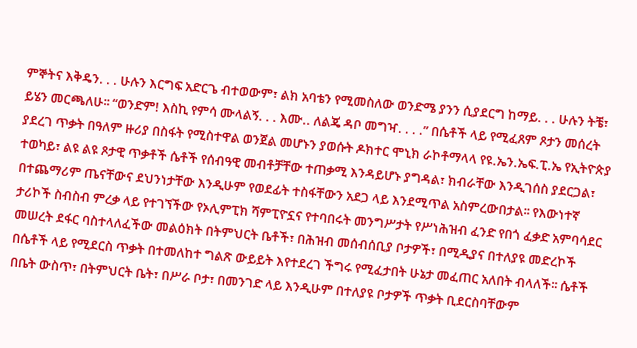ምኞትና እቅዴን. . . ሁሉን እርግፍ አድርጌ ብተወውም፣ ልክ አባቴን የሚመስለው ወንድሜ ያንን ሲያደርግ ከማይ. . . ሁሉን ትቼ፣ ይሄን መርጫለሁ፡፡ “ወንድም! እስኪ የምሳ ሙላልኝ. . . እሙ.. ለልጄ ዳቦ መግዣ. . . .” በሴቶች ላይ የሚፈጸም ጾታን መሰረት ያደረገ ጥቃት በዓለም ዙሪያ በስፋት የሚስተዋል ወንጀል መሆኑን ያወሱት ዶክተር ሞኒክ ራኮቶማላላ የዩ.ኤን.ኤፍ.ፒ.ኤ የኢትዮጵያ ተወካይ፣ ልዩ ልዩ ጾታዊ ጥቃቶች ሴቶች የሰብዓዊ መብቶቻቸው ተጠቃሚ እንዳይሆኑ ያግዳል፣ ክብራቸው እንዲገሰስ ያደርጋል፣ በተጨማሪም ጤናቸውና ደህንነታቸው እንዲሁም የወደፊት ተስፋቸውን አደጋ ላይ እንደሚጥል አስምረውበታል፡፡ የእውነተኛ ታሪኮች ስብስብ ምረቃ ላይ የተገኘችው የኦሊምፒክ ሻምፒዮኗና የተባበሩት መንግሥታት የሥነሕዝብ ፈንድ የበጎ ፈቃድ አምባሳደር መሠረት ደፋር ባስተላለፈችው መልዕክት በትምህርት ቤቶች፣ በሕዝብ መሰብሰቢያ ቦታዎች፣ በሚዲያና በተለያዩ መድረኮች በሴቶች ላይ የሚደርስ ጥቃት በተመለከተ ግልጽ ውይይት እየተደረገ ችግሩ የሚፈታበት ሁኔታ መፈጠር አለበት ብላለች፡፡ ሴቶች በቤት ውስጥ፣ በትምህርት ቤት፣ በሥራ ቦታ፣ በመንገድ ላይ እንዲሁም በተለያዩ ቦታዎች ጥቃት ቢደርስባቸውም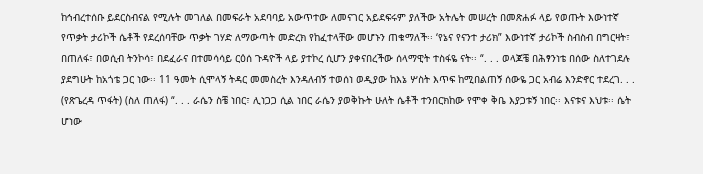ከኅብረተሰቡ ይደርስብናል የሚሉት መገለል በመፍራት አደባባይ አውጥተው ለመናገር አይደፍሩም ያለችው አትሌት መሠረት በመጽሐፉ ላይ የወጡት እውነተኛ የጥቃት ታሪኮች ሴቶች የደረሰባቸው ጥቃት ገሃድ ለማውጣት መድረክ የከፈተላቸው መሆኑን ጠቁማለች፡፡ ‘የኔና የናንተ ታሪክ” እውነተኛ ታሪኮች ስብስብ በግርዛት፣ በጠለፋ፣ በወሲብ ትንኮሳ፣ በደፈራና በተመሳሳይ ርዕሰ ጉዳዮች ላይ ያተኮረ ሲሆን ያቀናበረችው ሰላማዊት ተስፋዬ ናት፡፡ “. . . ወላጆቼ በሕፃንነቴ በሰው ስለተገደሉ ያደግሁት ከአጎቴ ጋር ነው፡፡ 11 ዓመት ሲሞላኝ ትዳር መመስረት እንዳለብኝ ተወሰነ ወዲያው ከእኔ ሦስት እጥፍ ከሚበልጠኝ ሰውዬ ጋር አብሬ እንድኖር ተደረገ. . . (የጽጌረዳ ጥፋት) (ስለ ጠለፋ) “. . . ራሴን ስቼ ነበር፣ ሊነጋጋ ሲል ነበር ራሴን ያወቅኩት ሁለት ሴቶች ተንበርክከው የሞቀ ቅቤ እያጋቱኝ ነበር፡፡ እናቱና እህቱ፡፡ ሴት ሆነው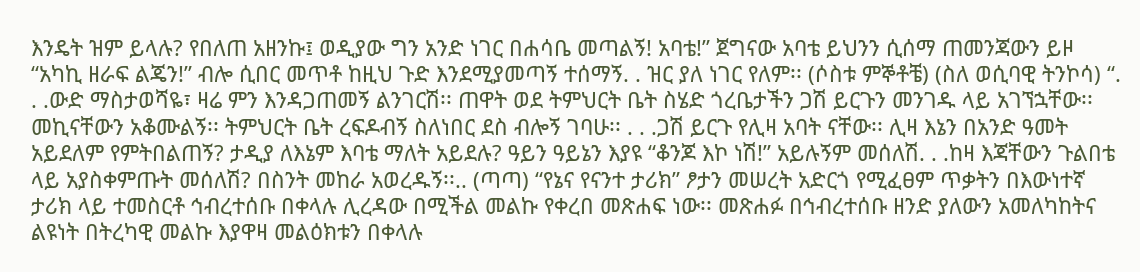እንዴት ዝም ይላሉ? የበለጠ አዘንኩ፤ ወዲያው ግን አንድ ነገር በሐሳቤ መጣልኝ! አባቴ!” ጀግናው አባቴ ይህንን ሲሰማ ጠመንጃውን ይዞ “አካኪ ዘራፍ ልጄን!” ብሎ ሲበር መጥቶ ከዚህ ጉድ እንደሚያመጣኝ ተሰማኝ. . ዝር ያለ ነገር የለም፡፡ (ሶስቱ ምኞቶቼ) (ስለ ወሲባዊ ትንኮሳ) “. . .ውድ ማስታወሻዬ፣ ዛሬ ምን እንዳጋጠመኝ ልንገርሽ፡፡ ጠዋት ወደ ትምህርት ቤት ስሄድ ጎረቤታችን ጋሽ ይርጉን መንገዱ ላይ አገኘኋቸው፡፡ መኪናቸውን አቆሙልኝ፡፡ ትምህርት ቤት ረፍዶብኝ ስለነበር ደስ ብሎኝ ገባሁ፡፡ . . .ጋሽ ይርጉ የሊዛ አባት ናቸው፡፡ ሊዛ እኔን በአንድ ዓመት አይደለም የምትበልጠኝ? ታዲያ ለእኔም እባቴ ማለት አይደሉ? ዓይን ዓይኔን እያዩ “ቆንጆ እኮ ነሽ!” አይሉኝም መሰለሽ. . .ከዛ እጃቸውን ጉልበቴ ላይ አያስቀምጡት መሰለሽ? በስንት መከራ አወረዱኝ፡፡.. (ጣጣ) “የኔና የናንተ ታሪክ” ፆታን መሠረት አድርጎ የሚፈፀም ጥቃትን በእውነተኛ ታሪክ ላይ ተመስርቶ ኅብረተሰቡ በቀላሉ ሊረዳው በሚችል መልኩ የቀረበ መጽሐፍ ነው፡፡ መጽሐፉ በኅብረተሰቡ ዘንድ ያለውን አመለካከትና ልዩነት በትረካዊ መልኩ እያዋዛ መልዕክቱን በቀላሉ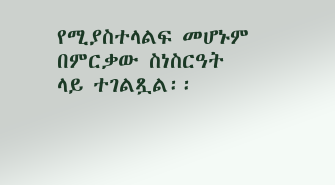የሚያስተላልፍ መሆኑም በምርቃው ስነስርዓት ላይ ተገልጿል፡፡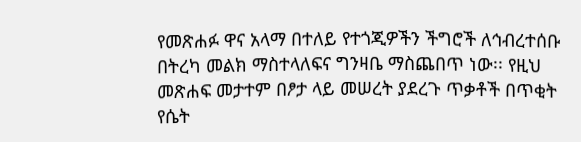የመጽሐፉ ዋና አላማ በተለይ የተጎጂዎችን ችግሮች ለኅብረተሰቡ በትረካ መልክ ማስተላለፍና ግንዛቤ ማስጨበጥ ነው፡፡ የዚህ መጽሐፍ መታተም በፆታ ላይ መሠረት ያደረጉ ጥቃቶች በጥቂት የሴት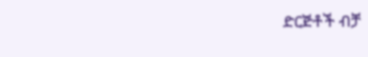ድርጅቶች ብቻ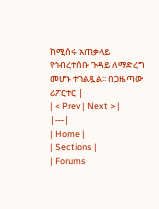ከሚሰሩ አጠቃላይ የኅብረተሰቡ ጉዳይ ለማድረግ መሆኑ ተገልጿል፡፡ በጋዜጣው ሪፖርተር |
| < Prev | Next > |
|---|
| Home |
| Sections |
| Forums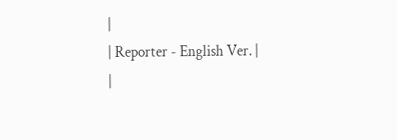|
| Reporter - English Ver. |
|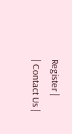Register |
| Contact Us |